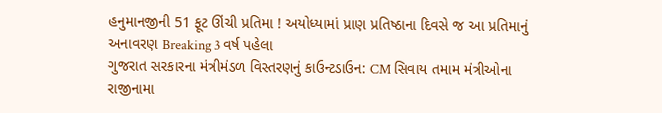હનુમાનજીની 51 ફૂટ ઊંચી પ્રતિમા ! અયોધ્યામાં પ્રાણ પ્રતિષ્ઠાના દિવસે જ આ પ્રતિમાનું અનાવરણ Breaking 3 વર્ષ પહેલા
ગુજરાત સરકારના મંત્રીમંડળ વિસ્તરણનું કાઉન્ટડાઉન: CM સિવાય તમામ મંત્રીઓના રાજીનામા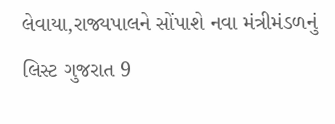લેવાયા,રાજ્યપાલને સોંપાશે નવા મંત્રીમંડળનું લિસ્ટ ગુજરાત 9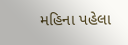મહિના પહેલા